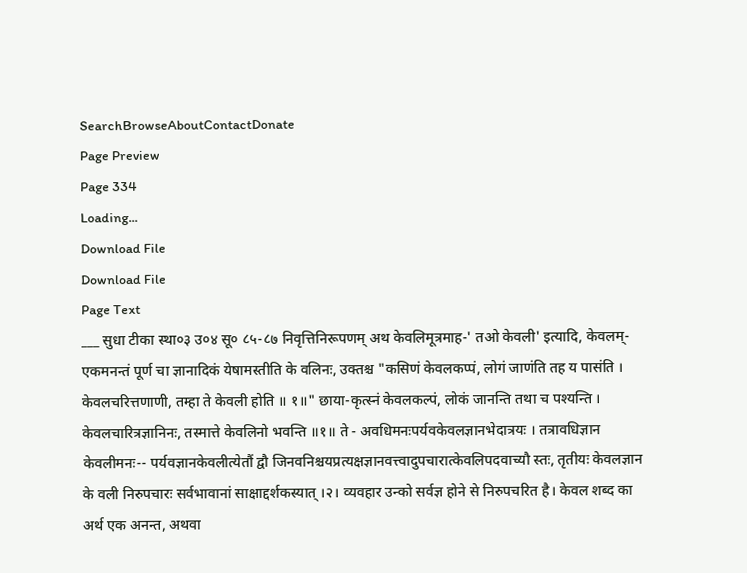SearchBrowseAboutContactDonate
Page Preview
Page 334
Loading...
Download File
Download File
Page Text
___ सुधा टीका स्था०३ उ०४ सू० ८५-८७ निवृत्तिनिरूपणम् अथ केवलिमूत्रमाह-' तओ केवली' इत्यादि, केवलम्-एकमनन्तं पूर्ण चा ज्ञानादिकं येषामस्तीति के वलिनः, उक्तश्च "कसिणं केवलकप्पं, लोगं जाणंति तह य पासंति । केवलचरित्तणाणी, तम्हा ते केवली होति ॥ १॥" छाया-कृत्स्नं केवलकल्पं, लोकं जानन्ति तथा च पश्यन्ति । केवलचारित्रज्ञानिनः, तस्मात्ते केवलिनो भवन्ति ॥१॥ ते - अवधिमनःपर्यवकेवलज्ञानभेदात्रयः । तत्रावधिज्ञान केवलीमनः-- पर्यवज्ञानकेवलीत्येतौं द्वौ जिनवनिश्चयप्रत्यक्षज्ञानवत्त्वादुपचारात्केवलिपदवाच्यौ स्तः, तृतीयः केवलज्ञान के वली निरुपचारः सर्वभावानां साक्षाद्दर्शकस्यात् ।२। व्यवहार उन्को सर्वज्ञ होने से निरुपचरित है। केवल शब्द का अर्थ एक अनन्त, अथवा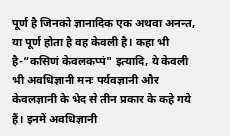पूर्ण है जिनको ज्ञानादिक एक अथवा अनन्त, या पूर्ण होता है वह केवली है। कहा भी है-“कसिणं केवलकप्पं" इत्यादि, ये केवली भी अवधिज्ञानी मनः पर्यवज्ञानी और केवलज्ञानी के भेद से तीन प्रकार के कहे गये हैं। इनमें अवधिज्ञानी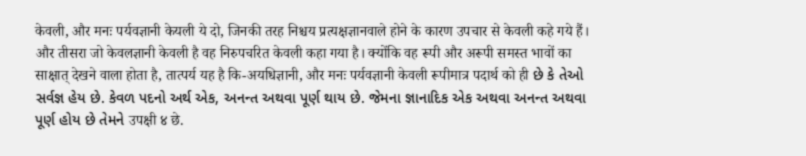केवली, और मनः पर्यवज्ञानी केयली ये दो, जिनकी तरह निश्चय प्रत्यक्षज्ञानवाले होने के कारण उपचार से केवली कहे गये हैं। और तीसरा जो केवलज्ञानी केवली है वह निरुपचरित केवली कहा गया है। क्योंकि वह रूपी और अरूपी समस्त भावों का साक्षात् देखने वाला होता है, तात्पर्य यह है कि-अयधिज्ञानी, और मनः पर्यवज्ञानी केवली रूपीमात्र पदार्थ को ही છે કે તેઓ સર્વજ્ઞ હેય છે. કેવળ પદનો અર્થ એક, અનન્ત અથવા પૂર્ણ થાય છે. જેમના જ્ઞાનાદિક એક અથવા અનન્ત અથવા પૂર્ણ હોય છે તેમને उपक्षी ४ छे.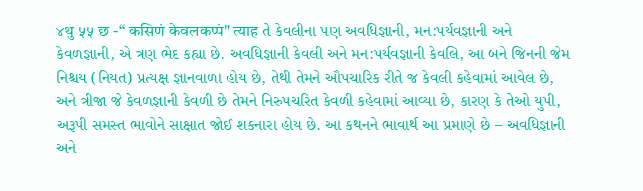४थु ५५ छ -“ कसिणं केवलकप्पं" त्याह તે કેવલીના પણ અવધિજ્ઞાની, મન:પર્યવજ્ઞાની અને કેવળજ્ઞાની, એ ત્રણ ભેદ કહ્યા છે. અવધિજ્ઞાની કેવલી અને મન:પર્યવજ્ઞાની કેવલિ, આ બને જિનની જેમ નિશ્ચય (નિયત) પ્રત્યક્ષ જ્ઞાનવાળા હોય છે, તેથી તેમને ઔપચારિક રીતે જ કેવલી કહેવામાં આવેલ છે, અને ત્રીજા જે કેવળજ્ઞાની કેવળી છે તેમને નિરુપચરિત કેવળી કહેવામાં આવ્યા છે, કારણ કે તેઓ યુપી, અરૂપી સમસ્ત ભાવોને સાક્ષાત જોઈ શકનારા હોય છે. આ કથનને ભાવાર્થ આ પ્રમાણે છે – અવધિજ્ઞાની અને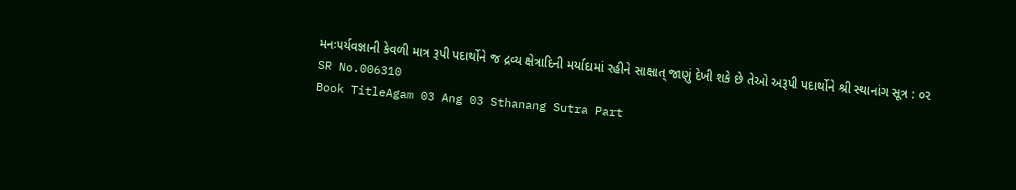મનઃ૫ર્યવજ્ઞાની કેવળી માત્ર રૂપી પદાર્થોને જ દ્રવ્ય ક્ષેત્રાદિની મર્યાદામાં રહીને સાક્ષાત્ જાણું દેખી શકે છે તેઓ અરૂપી પદાર્થોને શ્રી સ્થાનાંગ સૂત્ર : ૦૨
SR No.006310
Book TitleAgam 03 Ang 03 Sthanang Sutra Part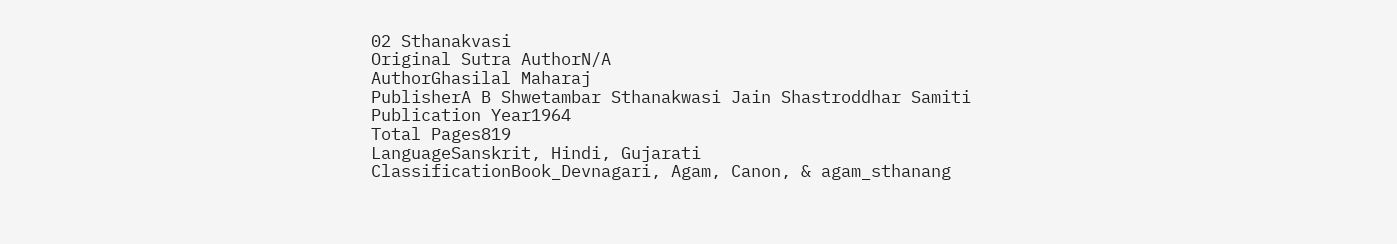02 Sthanakvasi
Original Sutra AuthorN/A
AuthorGhasilal Maharaj
PublisherA B Shwetambar Sthanakwasi Jain Shastroddhar Samiti
Publication Year1964
Total Pages819
LanguageSanskrit, Hindi, Gujarati
ClassificationBook_Devnagari, Agam, Canon, & agam_sthanang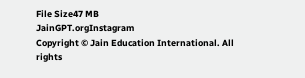File Size47 MB
JainGPT.orgInstagram
Copyright © Jain Education International. All rights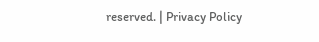reserved. | Privacy Policy